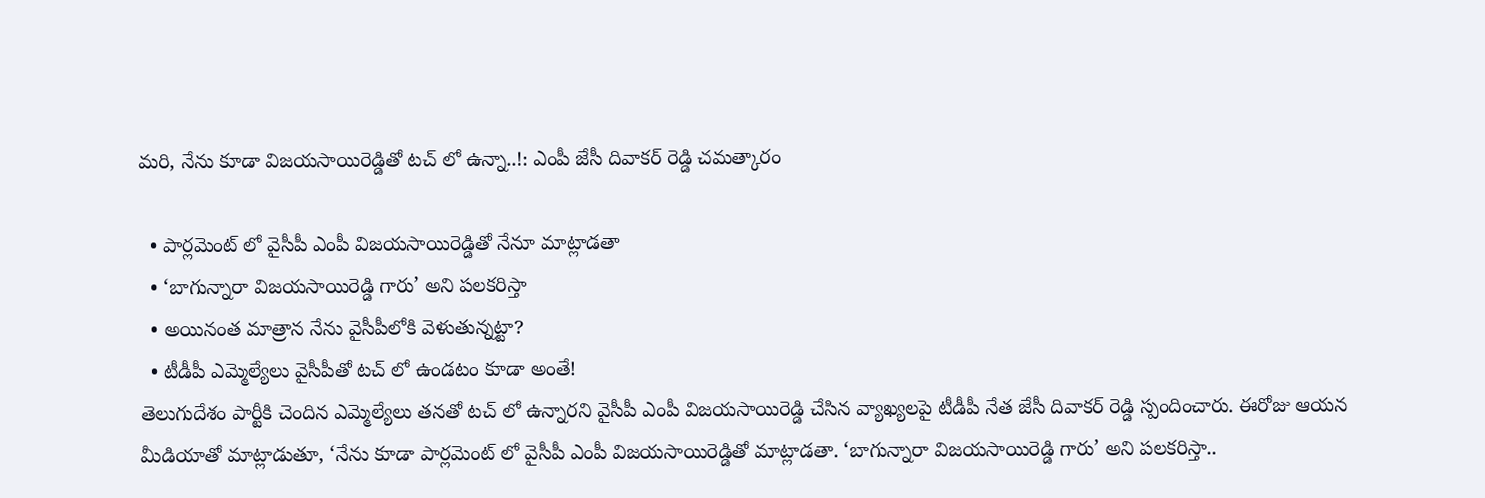మరి, నేను కూడా విజయసాయిరెడ్డితో టచ్ లో ఉన్నా..!: ఎంపీ జేసీ దివాకర్ రెడ్డి చమత్కారం

  • పార్లమెంట్ లో వైసీపీ ఎంపీ విజయసాయిరెడ్డితో నేనూ మాట్లాడతా
  • ‘బాగున్నారా విజయసాయిరెడ్డి గారు’ అని పలకరిస్తా
  • అయినంత మాత్రాన నేను వైసీపీలోకి వెళుతున్నట్టా?
  • టీడీపీ ఎమ్మెల్యేలు వైసీపీతో టచ్ లో ఉండటం కూడా అంతే!
తెలుగుదేశం పార్టీకి చెందిన ఎమ్మెల్యేలు తనతో టచ్ లో ఉన్నారని వైసీపీ ఎంపీ విజయసాయిరెడ్డి చేసిన వ్యాఖ్యలపై టీడీపీ నేత జేసీ దివాకర్ రెడ్డి స్పందించారు. ఈరోజు ఆయన మీడియాతో మాట్లాడుతూ, ‘నేను కూడా పార్లమెంట్ లో వైసీపీ ఎంపీ విజయసాయిరెడ్డితో మాట్లాడతా. ‘బాగున్నారా విజయసాయిరెడ్డి గారు’ అని పలకరిస్తా..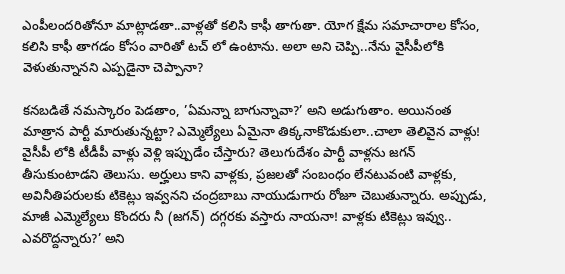ఎంపీలందరితోనూ మాట్లాడతా..వాళ్లతో కలిసి కాఫీ తాగుతా. యోగ క్షేమ సమాచారాల కోసం, కలిసి కాఫీ తాగడం కోసం వారితో టచ్ లో ఉంటాను. అలా అని చెప్పి..నేను వైసీపీలోకి వెళుతున్నానని ఎప్పడైనా చెప్పానా?

కనబడితే నమస్కారం పెడతాం, ’ఏమన్నా బాగున్నావా?’ అని అడుగుతాం. అయినంత మాత్రాన పార్టీ మారుతున్నట్టా? ఎమ్మెల్యేలు ఏమైనా తిక్కనాకొడుకులా..చాలా తెలివైన వాళ్లు! వైసీపీ లోకి టీడీపీ వాళ్లు వెళ్లి ఇప్పుడేం చేస్తారు? తెలుగుదేశం పార్టీ వాళ్లను జగన్ తీసుకుంటాడని తెలుసు. అర్హులు కాని వాళ్లకు, ప్రజలతో సంబంధం లేనటువంటి వాళ్లకు, అవినీతిపరులకు టికెట్లు ఇవ్వనని చంద్రబాబు నాయుడుగారు రోజూ చెబుతున్నారు. అప్పుడు, మాజీ ఎమ్మెల్యేలు కొందరు నీ (జగన్) దగ్గరకు వస్తారు నాయనా! వాళ్లకు టికెట్లు ఇవ్వు.. ఎవరొద్దన్నారు?’ అని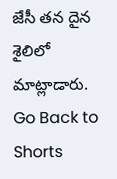జేసీ తన దైన శైలిలో మాట్లాడారు.
Go Back to Shorts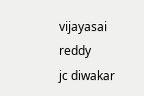vijayasai reddy
jc diwakar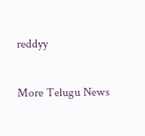reddyy

More Telugu News